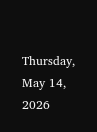Thursday, May 14, 2026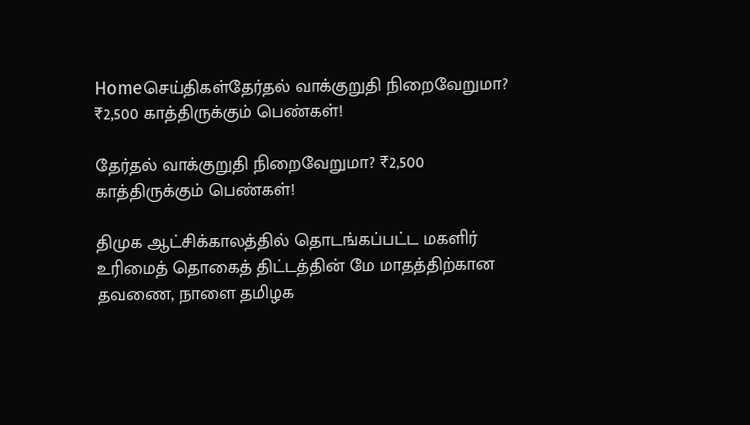Homeசெய்திகள்தேர்தல் வாக்குறுதி நிறைவேறுமா? ₹2,500 காத்திருக்கும் பெண்கள்!

தேர்தல் வாக்குறுதி நிறைவேறுமா? ₹2,500 காத்திருக்கும் பெண்கள்!

திமுக ஆட்சிக்காலத்தில் தொடங்கப்பட்ட மகளிர் உரிமைத் தொகைத் திட்டத்தின் மே மாதத்திற்கான தவணை, நாளை தமிழக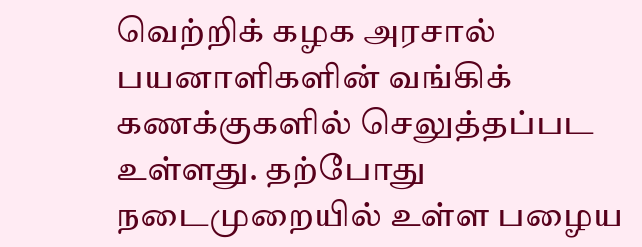வெற்றிக் கழக அரசால் பயனாளிகளின் வங்கிக் கணக்குகளில் செலுத்தப்பட உள்ளது. தற்போது நடைமுறையில் உள்ள பழைய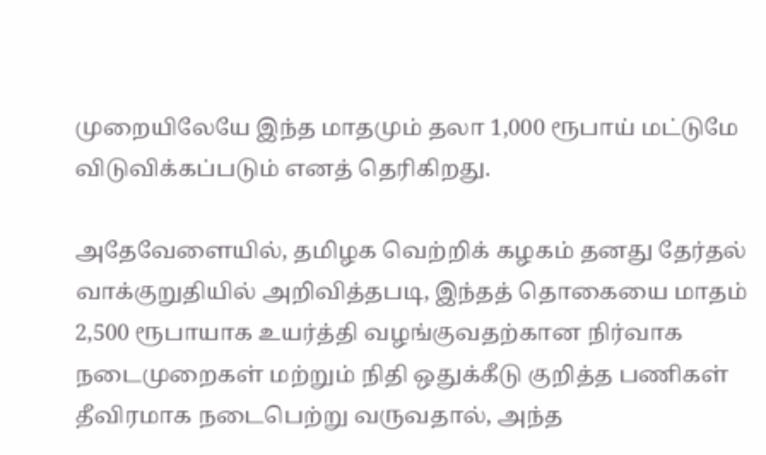முறையிலேயே இந்த மாதமும் தலா 1,000 ரூபாய் மட்டுமே விடுவிக்கப்படும் எனத் தெரிகிறது.

அதேவேளையில், தமிழக வெற்றிக் கழகம் தனது தேர்தல் வாக்குறுதியில் அறிவித்தபடி, இந்தத் தொகையை மாதம் 2,500 ரூபாயாக உயர்த்தி வழங்குவதற்கான நிர்வாக நடைமுறைகள் மற்றும் நிதி ஒதுக்கீடு குறித்த பணிகள் தீவிரமாக நடைபெற்று வருவதால், அந்த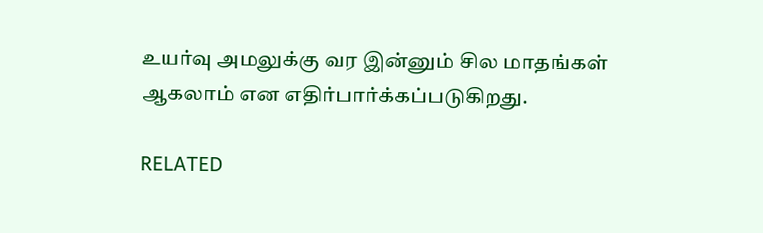உயர்வு அமலுக்கு வர இன்னும் சில மாதங்கள் ஆகலாம் என எதிர்பார்க்கப்படுகிறது.

RELATED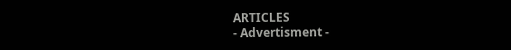ARTICLES
- Advertisment -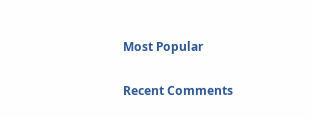Most Popular

Recent Comments